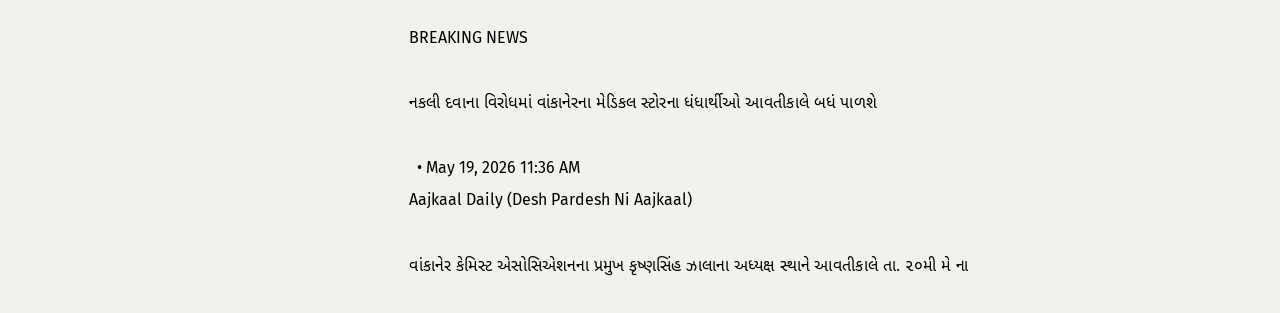BREAKING NEWS

નકલી દવાના વિરોધમાં વાંકાનેરના મેડિકલ સ્ટોરના ધંધાર્થીઓ આવતીકાલે બધં પાળશે

  • May 19, 2026 11:36 AM
Aajkaal Daily (Desh Pardesh Ni Aajkaal)

વાંકાનેર કેમિસ્ટ એસોસિએશનના પ્રમુખ કૃષ્ણસિંહ ઝાલાના અધ્યક્ષ સ્થાને આવતીકાલે તા. ૨૦મી મે ના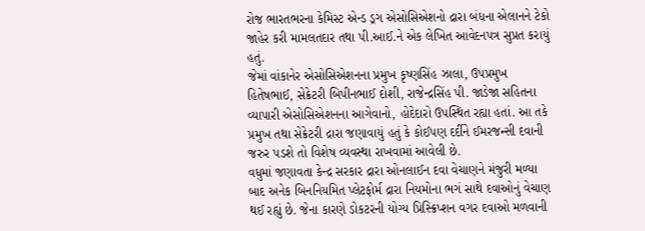રોજ ભારતભરના કેમિસ્ટ એન્ડ ડ્રગ એસોસિએશનો દ્રારા બંધના એલાનને ટેકો જાહેર કરી મામલતદાર તથા પી.આઈ.ને એક લેખિત આવેદનપત્ર સુપ્રત કરાયું હતું.
જેમાં વાંકાનેર એસોસિએશનના પ્રમુખ કૃષ્ણસિંહ ઝાલા, ઉપપ્રમુખ હિતેષભાઈ, સેક્રેટરી બિપીનભાઈ દોશી, રાજેન્દ્રસિંહ પી. જાડેજા સહિતના વ્યાપારી એસોસિએશનના આગેવાનો, હોદેદારો ઉપસ્થિત રહ્યા હતાં. આ તકે પ્રમુખ તથા સેક્રેટરી દ્રારા જણાવાયું હતું કે કોઈપણ દર્દીને ઈમરજન્સી દવાની જરુર પડશે તો વિશેષ વ્યવસ્થા રાખવામાં આવેલી છે.
વધુમાં જણાવતા કેન્દ્ર સરકાર દ્રારા ઓનલાઈન દવા વેચાણને મંજુરી મળ્યા બાદ અનેક બિનનિયમિત પ્લેટફોર્મ દ્રારા નિયમોના ભગં સાથે દવાઓનું વેચાણ થઈ રહ્યું છે. જેના કારણે ડોકટરની યોગ્ય પ્રિસ્ક્રિપ્શન વગર દવાઓ મળવાની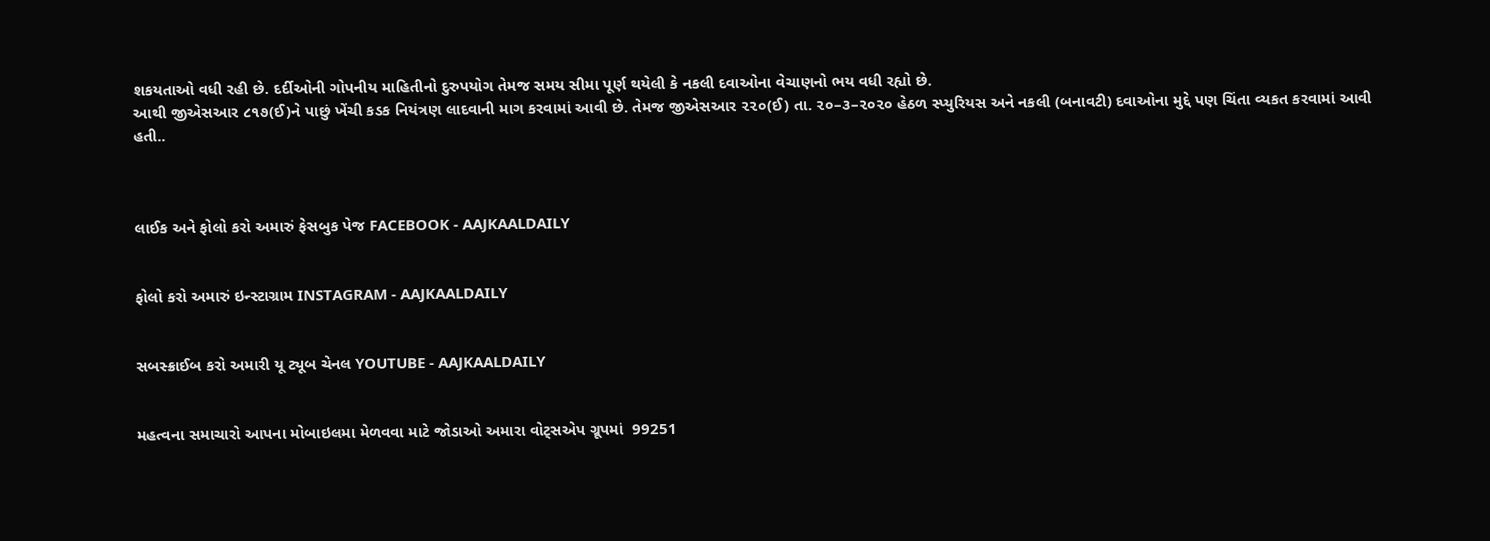શકયતાઓ વધી રહી છે. દર્દીઓની ગોપનીય માહિતીનો દુરુપયોગ તેમજ સમય સીમા પૂર્ણ થયેલી કે નકલી દવાઓના વેચાણનો ભય વધી રહ્યો છે.
આથી જીએસઆર ૮૧૭(ઈ)ને પાછું ખેંચી કડક નિયંત્રણ લાદવાની માગ કરવામાં આવી છે. તેમજ જીએસઆર ૨૨૦(ઈ) તા. ૨૦–૩–૨૦૨૦ હેઠળ સ્પ્યુરિયસ અને નકલી (બનાવટી) દવાઓના મુદ્દે પણ ચિંતા વ્યકત કરવામાં આવી હતી..



લાઈક અને ફોલો કરો અમારું ફેસબુક પેજ FACEBOOK - AAJKAALDAILY


ફોલો કરો અમારું ઇન્સ્ટાગ્રામ INSTAGRAM - AAJKAALDAILY


સબસ્ક્રાઈબ કરો અમારી યૂ ટ્યૂબ ચેનલ YOUTUBE - AAJKAALDAILY


મહત્વના સમાચારો આપના મોબાઇલમા મેળવવા માટે જોડાઓ અમારા વોટ્સએપ ગ્રૂપમાં  99251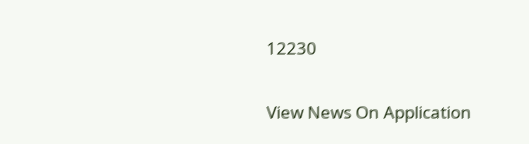12230

View News On Application